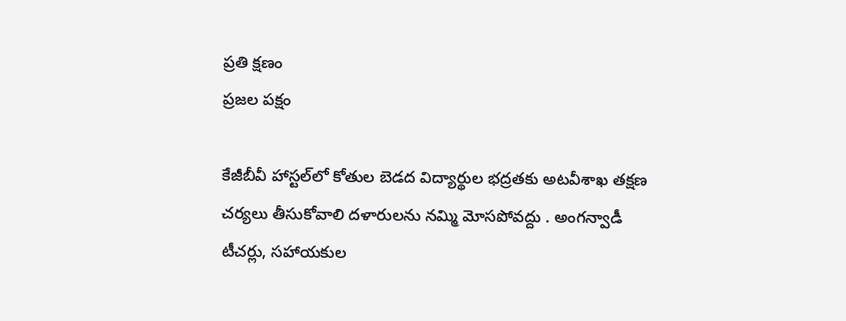ప్రతి క్షణం
ప్రజల పక్షం

కేజీబీవీ హాస్టల్‌లో కోతుల బెడద విద్యార్థుల భద్రతకు అటవీశాఖ తక్షణ చర్యలు తీసుకోవాలి దళారులను నమ్మి మోసపోవద్దు . అంగన్వాడీ టీచర్లు, సహాయకుల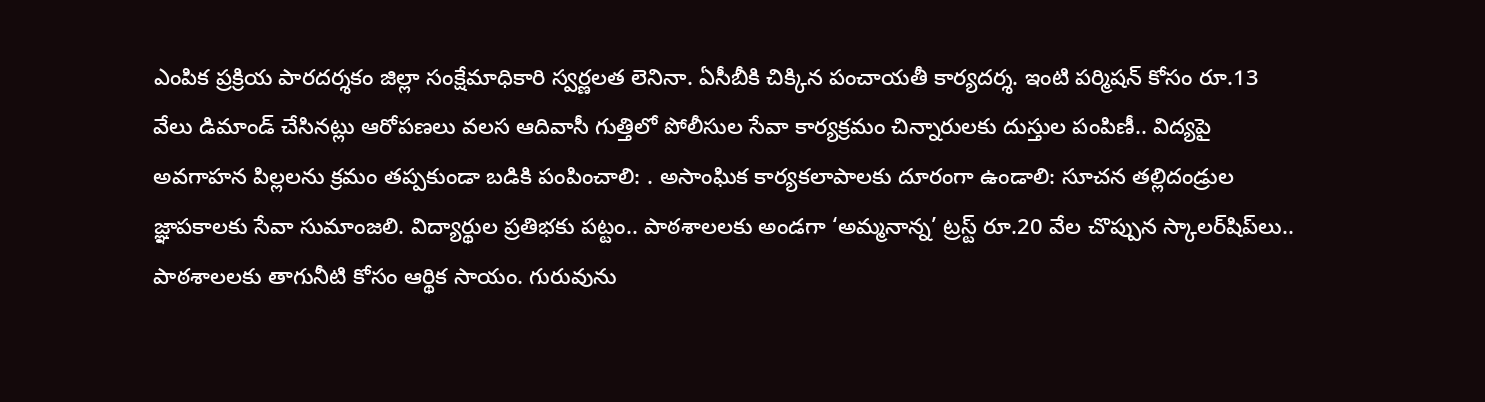ఎంపిక ప్రక్రియ పారదర్శకం జిల్లా సంక్షేమాధికారి స్వర్ణలత లెనినా. ఏసీబీకి చిక్కిన పంచాయతీ కార్యదర్శ. ఇంటి పర్మిషన్ కోసం రూ.13 వేలు డిమాండ్ చేసినట్లు ఆరోపణలు వలస ఆదివాసీ గుత్తిలో పోలీసుల సేవా కార్యక్రమం చిన్నారులకు దుస్తుల పంపిణీ.. విద్యపై అవగాహన పిల్లలను క్రమం తప్పకుండా బడికి పంపించాలి: . అసాంఘిక కార్యకలాపాలకు దూరంగా ఉండాలి: సూచన తల్లిదండ్రుల జ్ఞాపకాలకు సేవా సుమాంజలి. విద్యార్థుల ప్రతిభకు పట్టం.. పాఠశాలలకు అండగా ‘అమ్మనాన్న’ ట్రస్ట్ రూ.20 వేల చొప్పున స్కాలర్‌షిప్‌లు.. పాఠశాలలకు తాగునీటి కోసం ఆర్థిక సాయం. గురువును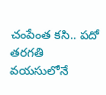చంపేంత కసి.. పదో తరగతి వయసులోనే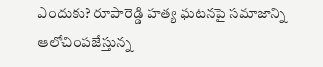ఎందుకు? రూపారెడ్డి హత్య ఘటనపై సమాజాన్ని ఆలోచింపజేస్తున్న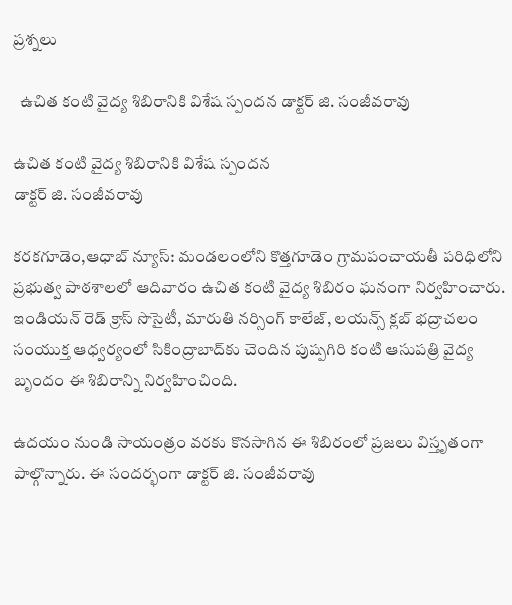ప్రశ్నలు

  ఉచిత కంటి వైద్య శిబిరానికి విశేష స్పందన డాక్టర్ జి. సంజీవరావు

ఉచిత కంటి వైద్య శిబిరానికి విశేష స్పందన
డాక్టర్ జి. సంజీవరావు

కరకగూడెం,ఆధాబ్ న్యూస్: మండలంలోని కొత్తగూడెం గ్రామపంచాయతీ పరిధిలోని ప్రభుత్వ పాఠశాలలో ఆదివారం ఉచిత కంటి వైద్య శిబిరం ఘనంగా నిర్వహించారు. ఇండియన్ రెడ్ క్రాస్ సొసైటీ, మారుతి నర్సింగ్ కాలేజ్, లయన్స్ క్లబ్ భద్రాచలం సంయుక్త ఆధ్వర్యంలో సికింద్రాబాద్‌కు చెందిన పుష్పగిరి కంటి ఆసుపత్రి వైద్య బృందం ఈ శిబిరాన్ని నిర్వహించింది.

ఉదయం నుండి సాయంత్రం వరకు కొనసాగిన ఈ శిబిరంలో ప్రజలు విస్తృతంగా పాల్గొన్నారు. ఈ సందర్భంగా డాక్టర్ జి. సంజీవరావు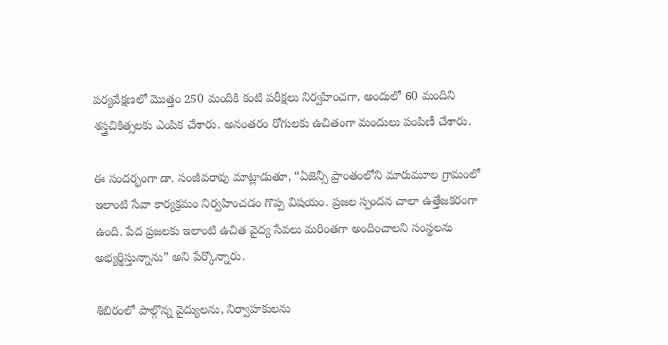పర్యవేక్షణలో మొత్తం 250 మందికి కంటి పరీక్షలు నిర్వహించగా, అందులో 60 మందిని శస్త్రచికిత్సలకు ఎంపిక చేశారు. అనంతరం రోగులకు ఉచితంగా మందులు పంపిణీ చేశారు.

ఈ సందర్భంగా డా. సంజీవరావు మాట్లాడుతూ, “ఏజెన్సీ ప్రాంతంలోని మారుమూల గ్రామంలో ఇలాంటి సేవా కార్యక్రమం నిర్వహించడం గొప్ప విషయం. ప్రజల స్పందన చాలా ఉత్తేజకరంగా ఉంది. పేద ప్రజలకు ఇలాంటి ఉచిత వైద్య సేవలు మరింతగా అందించాలని సంస్థలను అభ్యర్థిస్తున్నాను” అని పేర్కొన్నారు.

శిబిరంలో పాల్గొన్న వైద్యులను, నిర్వాహకులను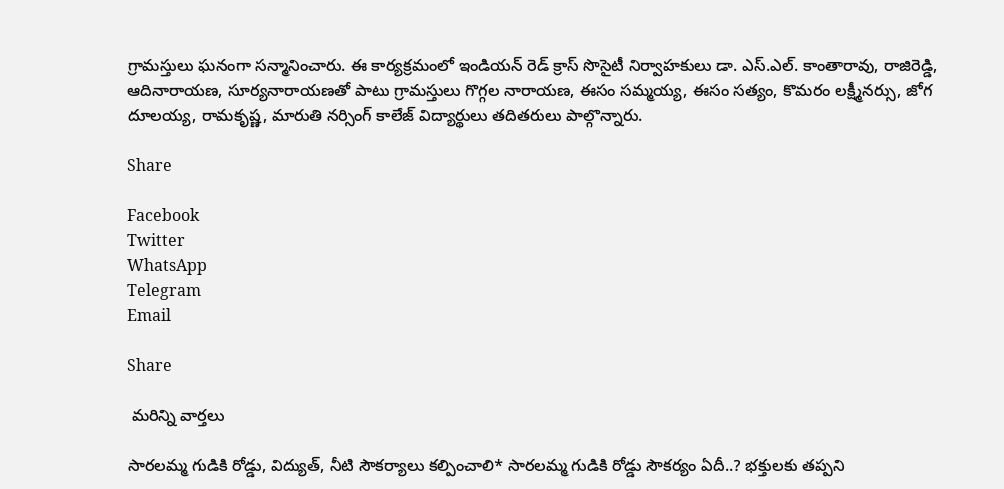గ్రామస్తులు ఘనంగా సన్మానించారు. ఈ కార్యక్రమంలో ఇండియన్ రెడ్ క్రాస్ సొసైటీ నిర్వాహకులు డా. ఎస్.ఎల్. కాంతారావు, రాజిరెడ్డి, ఆదినారాయణ, సూర్యనారాయణతో పాటు గ్రామస్తులు గొగ్గల నారాయణ, ఈసం సమ్మయ్య, ఈసం సత్యం, కొమరం లక్ష్మీనర్సు, జోగ దూలయ్య, రామకృష్ణ, మారుతి నర్సింగ్ కాలేజ్ విద్యార్థులు తదితరులు పాల్గొన్నారు.

Share

Facebook
Twitter
WhatsApp
Telegram
Email

Share

 మరిన్ని వార్తలు

సారలమ్మ గుడికి రోడ్డు, విద్యుత్, నీటి సౌకర్యాలు కల్పించాలి* సారలమ్మ గుడికి రోడ్డు సౌకర్యం ఏదీ..? భక్తులకు తప్పని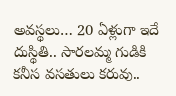అవస్థలు… 20 ఏళ్లుగా ఇదే దుస్థితి.. సారలమ్మ గుడికి కనీస వసతులు కరువు..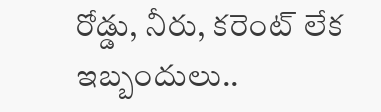రోడ్డు, నీరు, కరెంట్ లేక ఇబ్బందులు..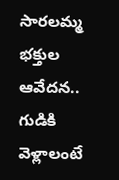సారలమ్మ భక్తుల ఆవేదన.. గుడికి వెళ్లాలంటే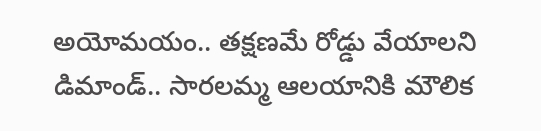అయోమయం.. తక్షణమే రోడ్డు వేయాలని డిమాండ్.. సారలమ్మ ఆలయానికి మౌలిక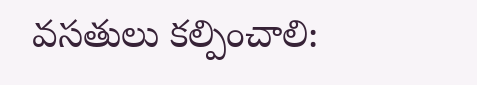వసతులు కల్పించాలి: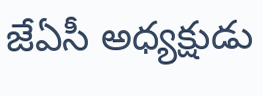జేఏసీ అధ్యక్షుడు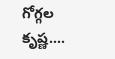గోగ్గల కృష్ణ….